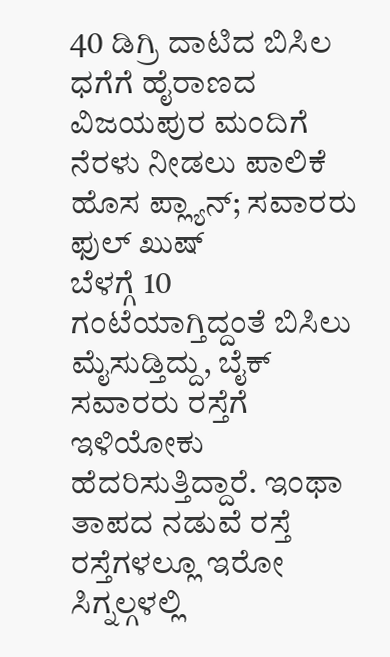40 ಡಿಗ್ರಿ ದಾಟಿದ ಬಿಸಿಲ ಧಗೆಗೆ ಹೈರಾಣದ ವಿಜಯಪುರ ಮಂದಿಗೆ ನೆರಳು ನೀಡಲು ಪಾಲಿಕೆ ಹೊಸ ಪ್ಲ್ಯಾನ್; ಸವಾರರು ಫುಲ್ ಖುಷ್
ಬೆಳಗ್ಗೆ 10 ಗಂಟೆಯಾಗ್ತಿದ್ದಂತೆ ಬಿಸಿಲು ಮೈಸುಡ್ತಿದ್ದು, ಬೈಕ್ ಸವಾರರು ರಸ್ತೆಗೆ ಇಳಿಯೋಕು ಹೆದರಿಸುತ್ತಿದ್ದಾರೆ. ಇಂಥಾ ತಾಪದ ನಡುವೆ ರಸ್ತೆ ರಸ್ತೆಗಳಲ್ಲೂ ಇರೋ ಸಿಗ್ನಲ್ಗಳಲ್ಲಿ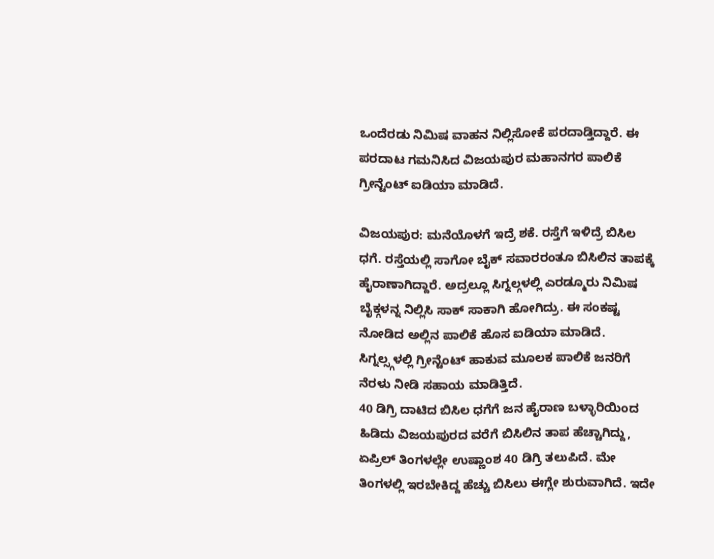ಒಂದೆರಡು ನಿಮಿಷ ವಾಹನ ನಿಲ್ಲಿಸೋಕೆ ಪರದಾಡ್ತಿದ್ದಾರೆ. ಈ ಪರದಾಟ ಗಮನಿಸಿದ ವಿಜಯಪುರ ಮಹಾನಗರ ಪಾಲಿಕೆ ಗ್ರೀನ್ಟೆಂಟ್ ಐಡಿಯಾ ಮಾಡಿದೆ.

ವಿಜಯಪುರ: ಮನೆಯೊಳಗೆ ಇದ್ರೆ ಶಕೆ. ರಸ್ತೆಗೆ ಇಳಿದ್ರೆ ಬಿಸಿಲ ಧಗೆ. ರಸ್ತೆಯಲ್ಲಿ ಸಾಗೋ ಬೈಕ್ ಸವಾರರಂತೂ ಬಿಸಿಲಿನ ತಾಪಕ್ಕೆ ಹೈರಾಣಾಗಿದ್ದಾರೆ. ಅದ್ರಲ್ಲೂ ಸಿಗ್ನಲ್ಗಳಲ್ಲಿ ಎರಡ್ಮೂರು ನಿಮಿಷ ಬೈಕ್ಗಳನ್ನ ನಿಲ್ಲಿಸಿ ಸಾಕ್ ಸಾಕಾಗಿ ಹೋಗಿದ್ರು. ಈ ಸಂಕಷ್ಟ ನೋಡಿದ ಅಲ್ಲಿನ ಪಾಲಿಕೆ ಹೊಸ ಐಡಿಯಾ ಮಾಡಿದೆ. ಸಿಗ್ನಲ್ಸ್ಗಳಲ್ಲಿ ಗ್ರೀನ್ಟೆಂಟ್ ಹಾಕುವ ಮೂಲಕ ಪಾಲಿಕೆ ಜನರಿಗೆ ನೆರಳು ನೀಡಿ ಸಹಾಯ ಮಾಡಿತ್ತಿದೆ.
40 ಡಿಗ್ರಿ ದಾಟಿದ ಬಿಸಿಲ ಧಗೆಗೆ ಜನ ಹೈರಾಣ ಬಳ್ಳಾರಿಯಿಂದ ಹಿಡಿದು ವಿಜಯಪುರದ ವರೆಗೆ ಬಿಸಿಲಿನ ತಾಪ ಹೆಚ್ಚಾಗಿದ್ದು, ಏಪ್ರಿಲ್ ತಿಂಗಳಲ್ಲೇ ಉಷ್ಣಾಂಶ 40 ಡಿಗ್ರಿ ತಲುಪಿದೆ. ಮೇ ತಿಂಗಳಲ್ಲಿ ಇರಬೇಕಿದ್ದ ಹೆಚ್ಚು ಬಿಸಿಲು ಈಗ್ಲೇ ಶುರುವಾಗಿದೆ. ಇದೇ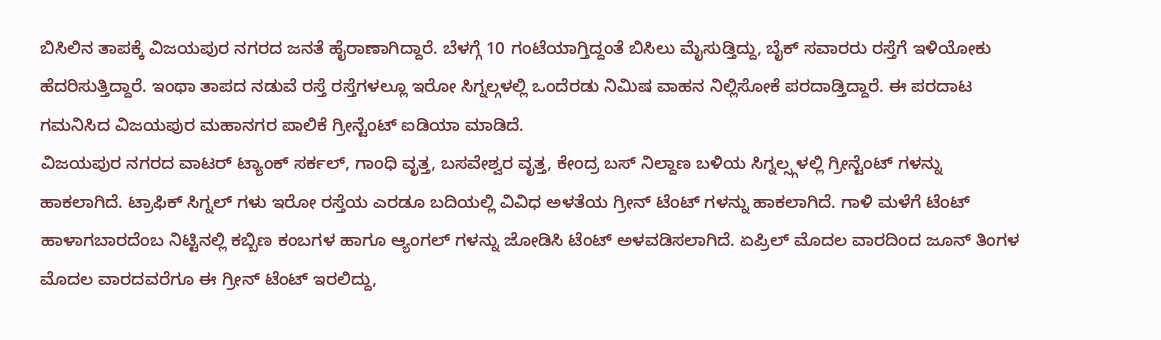ಬಿಸಿಲಿನ ತಾಪಕ್ಕೆ ವಿಜಯಪುರ ನಗರದ ಜನತೆ ಹೈರಾಣಾಗಿದ್ದಾರೆ. ಬೆಳಗ್ಗೆ 10 ಗಂಟೆಯಾಗ್ತಿದ್ದಂತೆ ಬಿಸಿಲು ಮೈಸುಡ್ತಿದ್ದು, ಬೈಕ್ ಸವಾರರು ರಸ್ತೆಗೆ ಇಳಿಯೋಕು ಹೆದರಿಸುತ್ತಿದ್ದಾರೆ. ಇಂಥಾ ತಾಪದ ನಡುವೆ ರಸ್ತೆ ರಸ್ತೆಗಳಲ್ಲೂ ಇರೋ ಸಿಗ್ನಲ್ಗಳಲ್ಲಿ ಒಂದೆರಡು ನಿಮಿಷ ವಾಹನ ನಿಲ್ಲಿಸೋಕೆ ಪರದಾಡ್ತಿದ್ದಾರೆ. ಈ ಪರದಾಟ ಗಮನಿಸಿದ ವಿಜಯಪುರ ಮಹಾನಗರ ಪಾಲಿಕೆ ಗ್ರೀನ್ಟೆಂಟ್ ಐಡಿಯಾ ಮಾಡಿದೆ.
ವಿಜಯಪುರ ನಗರದ ವಾಟರ್ ಟ್ಯಾಂಕ್ ಸರ್ಕಲ್, ಗಾಂಧಿ ವೃತ್ತ, ಬಸವೇಶ್ವರ ವೃತ್ತ, ಕೇಂದ್ರ ಬಸ್ ನಿಲ್ದಾಣ ಬಳಿಯ ಸಿಗ್ನಲ್ಸ್ಗಳಲ್ಲಿ ಗ್ರೀನ್ಟೆಂಟ್ ಗಳನ್ನು ಹಾಕಲಾಗಿದೆ. ಟ್ರಾಫಿಕ್ ಸಿಗ್ನಲ್ ಗಳು ಇರೋ ರಸ್ತೆಯ ಎರಡೂ ಬದಿಯಲ್ಲಿ ವಿವಿಧ ಅಳತೆಯ ಗ್ರೀನ್ ಟೆಂಟ್ ಗಳನ್ನು ಹಾಕಲಾಗಿದೆ. ಗಾಳಿ ಮಳೆಗೆ ಟೆಂಟ್ ಹಾಳಾಗಬಾರದೆಂಬ ನಿಟ್ಟಿನಲ್ಲಿ ಕಬ್ಬಿಣ ಕಂಬಗಳ ಹಾಗೂ ಆ್ಯಂಗಲ್ ಗಳನ್ನು ಜೋಡಿಸಿ ಟೆಂಟ್ ಅಳವಡಿಸಲಾಗಿದೆ. ಏಪ್ರಿಲ್ ಮೊದಲ ವಾರದಿಂದ ಜೂನ್ ತಿಂಗಳ ಮೊದಲ ವಾರದವರೆಗೂ ಈ ಗ್ರೀನ್ ಟೆಂಟ್ ಇರಲಿದ್ದು,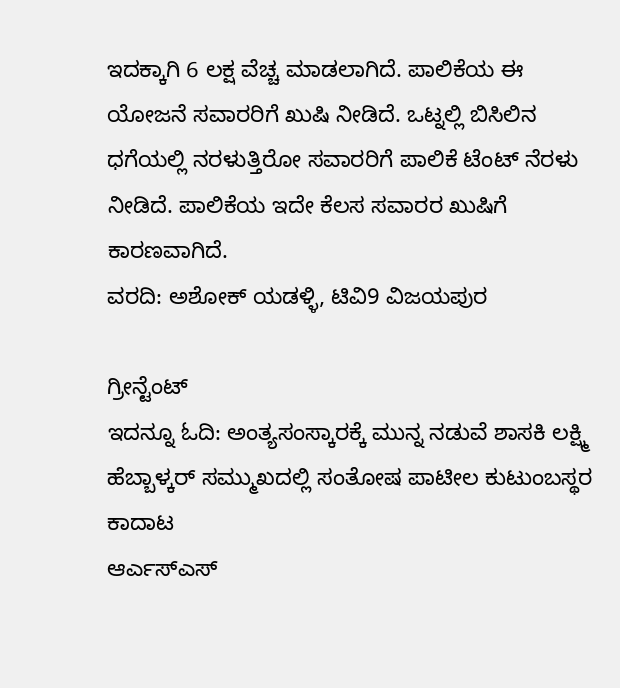ಇದಕ್ಕಾಗಿ 6 ಲಕ್ಷ ವೆಚ್ಚ ಮಾಡಲಾಗಿದೆ. ಪಾಲಿಕೆಯ ಈ ಯೋಜನೆ ಸವಾರರಿಗೆ ಖುಷಿ ನೀಡಿದೆ. ಒಟ್ನಲ್ಲಿ ಬಿಸಿಲಿನ ಧಗೆಯಲ್ಲಿ ನರಳುತ್ತಿರೋ ಸವಾರರಿಗೆ ಪಾಲಿಕೆ ಟೆಂಟ್ ನೆರಳು ನೀಡಿದೆ. ಪಾಲಿಕೆಯ ಇದೇ ಕೆಲಸ ಸವಾರರ ಖುಷಿಗೆ ಕಾರಣವಾಗಿದೆ.
ವರದಿ: ಅಶೋಕ್ ಯಡಳ್ಳಿ, ಟಿವಿ9 ವಿಜಯಪುರ

ಗ್ರೀನ್ಟೆಂಟ್
ಇದನ್ನೂ ಓದಿ: ಅಂತ್ಯಸಂಸ್ಕಾರಕ್ಕೆ ಮುನ್ನ ನಡುವೆ ಶಾಸಕಿ ಲಕ್ಷ್ಮಿ ಹೆಬ್ಬಾಳ್ಕರ್ ಸಮ್ಮುಖದಲ್ಲಿ ಸಂತೋಷ ಪಾಟೀಲ ಕುಟುಂಬಸ್ಥರ ಕಾದಾಟ
ಆರ್ಎಸ್ಎಸ್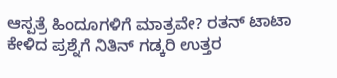ಆಸ್ಪತ್ರೆ ಹಿಂದೂಗಳಿಗೆ ಮಾತ್ರವೇ? ರತನ್ ಟಾಟಾ ಕೇಳಿದ ಪ್ರಶ್ನೆಗೆ ನಿತಿನ್ ಗಡ್ಕರಿ ಉತ್ತರ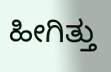ಹೀಗಿತ್ತು